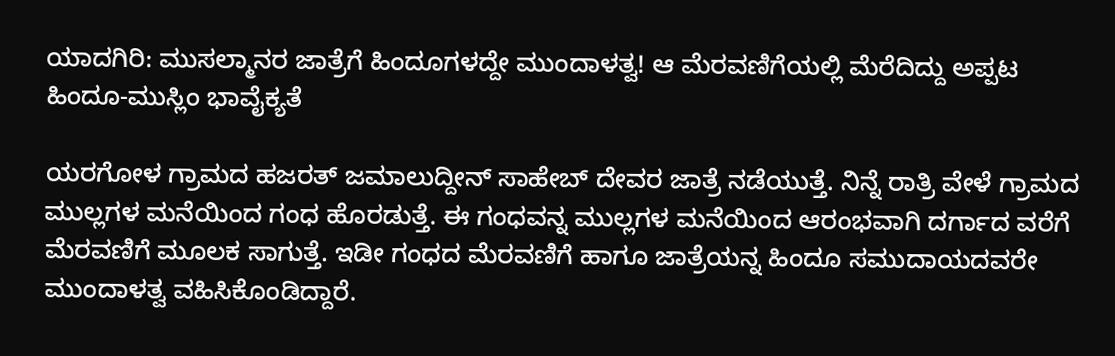ಯಾದಗಿರಿ: ಮುಸಲ್ಮಾನರ ಜಾತ್ರೆಗೆ ಹಿಂದೂಗಳದ್ದೇ ಮುಂದಾಳತ್ವ! ಆ ಮೆರವಣಿಗೆಯಲ್ಲಿ ಮೆರೆದಿದ್ದು ಅಪ್ಪಟ ಹಿಂದೂ-ಮುಸ್ಲಿಂ ಭಾವೈಕ್ಯತೆ

ಯರಗೋಳ ಗ್ರಾಮದ ಹಜರತ್ ಜಮಾಲುದ್ದೀನ್ ಸಾಹೇಬ್ ದೇವರ ಜಾತ್ರೆ ನಡೆಯುತ್ತೆ. ನಿನ್ನೆ ರಾತ್ರಿ ವೇಳೆ ಗ್ರಾಮದ ಮುಲ್ಲಗಳ ಮನೆಯಿಂದ ಗಂಧ ಹೊರಡುತ್ತೆ. ಈ ಗಂಧವನ್ನ ಮುಲ್ಲಗಳ ಮನೆಯಿಂದ ಆರಂಭವಾಗಿ ದರ್ಗಾದ ವರೆಗೆ ಮೆರವಣಿಗೆ ಮೂಲಕ ಸಾಗುತ್ತೆ. ಇಡೀ ಗಂಧದ ಮೆರವಣಿಗೆ ಹಾಗೂ ಜಾತ್ರೆಯನ್ನ ಹಿಂದೂ ಸಮುದಾಯದವರೇ ಮುಂದಾಳತ್ವ ವಹಿಸಿಕೊಂಡಿದ್ದಾರೆ.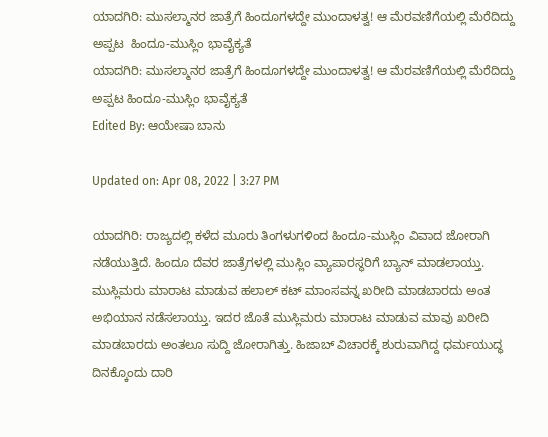ಯಾದಗಿರಿ: ಮುಸಲ್ಮಾನರ ಜಾತ್ರೆಗೆ ಹಿಂದೂಗಳದ್ದೇ ಮುಂದಾಳತ್ವ! ಆ ಮೆರವಣಿಗೆಯಲ್ಲಿ ಮೆರೆದಿದ್ದು ಅಪ್ಪಟ  ಹಿಂದೂ-ಮುಸ್ಲಿಂ ಭಾವೈಕ್ಯತೆ
ಯಾದಗಿರಿ: ಮುಸಲ್ಮಾನರ ಜಾತ್ರೆಗೆ ಹಿಂದೂಗಳದ್ದೇ ಮುಂದಾಳತ್ವ! ಆ ಮೆರವಣಿಗೆಯಲ್ಲಿ ಮೆರೆದಿದ್ದು ಅಪ್ಪಟ ಹಿಂದೂ-ಮುಸ್ಲಿಂ ಭಾವೈಕ್ಯತೆ
Edited By: ಆಯೇಷಾ ಬಾನು

Updated on: Apr 08, 2022 | 3:27 PM

ಯಾದಗಿರಿ: ರಾಜ್ಯದಲ್ಲಿ ಕಳೆದ ಮೂರು ತಿಂಗಳುಗಳಿಂದ ಹಿಂದೂ-ಮುಸ್ಲಿಂ ವಿವಾದ ಜೋರಾಗಿ ನಡೆಯುತ್ತಿದೆ. ಹಿಂದೂ ದೆವರ ಜಾತ್ರೆಗಳಲ್ಲಿ ಮುಸ್ಲಿಂ ವ್ಯಾಪಾರಸ್ಥರಿಗೆ ಬ್ಯಾನ್ ಮಾಡಲಾಯ್ತು. ಮುಸ್ಲಿಮರು ಮಾರಾಟ ಮಾಡುವ ಹಲಾಲ್ ಕಟ್ ಮಾಂಸವನ್ನ ಖರೀದಿ ಮಾಡಬಾರದು ಅಂತ ಅಭಿಯಾನ ನಡೆಸಲಾಯ್ತು. ಇದರ ಜೊತೆ ಮುಸ್ಲಿಮರು ಮಾರಾಟ ಮಾಡುವ ಮಾವು ಖರೀದಿ ಮಾಡಬಾರದು ಅಂತಲೂ ಸುದ್ದಿ ಜೋರಾಗಿತ್ತು. ಹಿಜಾಬ್ ವಿಚಾರಕ್ಕೆ ಶುರುವಾಗಿದ್ದ ಧರ್ಮಯುದ್ಧ ದಿನಕ್ಕೊಂದು ದಾರಿ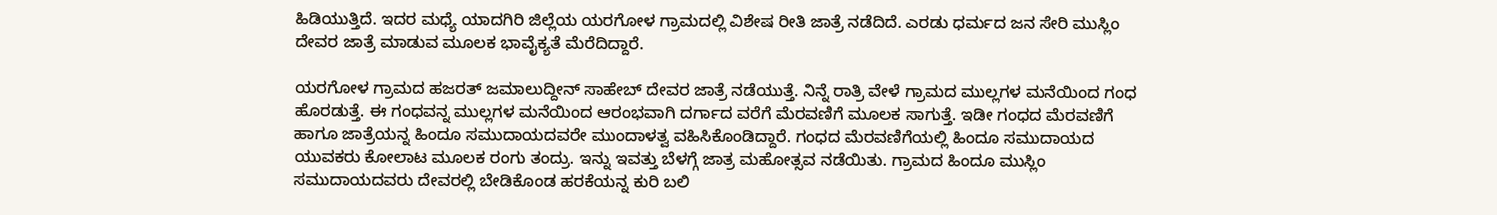ಹಿಡಿಯುತ್ತಿದೆ. ಇದರ ಮಧ್ಯೆ ಯಾದಗಿರಿ ಜಿಲ್ಲೆಯ ಯರಗೋಳ ಗ್ರಾಮದಲ್ಲಿ ವಿಶೇಷ ರೀತಿ ಜಾತ್ರೆ ನಡೆದಿದೆ. ಎರಡು ಧರ್ಮದ ಜನ ಸೇರಿ ಮುಸ್ಲಿಂ ದೇವರ ಜಾತ್ರೆ ಮಾಡುವ ಮೂಲಕ ಭಾವೈಕ್ಯತೆ ಮೆರೆದಿದ್ದಾರೆ.

ಯರಗೋಳ ಗ್ರಾಮದ ಹಜರತ್ ಜಮಾಲುದ್ದೀನ್ ಸಾಹೇಬ್ ದೇವರ ಜಾತ್ರೆ ನಡೆಯುತ್ತೆ. ನಿನ್ನೆ ರಾತ್ರಿ ವೇಳೆ ಗ್ರಾಮದ ಮುಲ್ಲಗಳ ಮನೆಯಿಂದ ಗಂಧ ಹೊರಡುತ್ತೆ. ಈ ಗಂಧವನ್ನ ಮುಲ್ಲಗಳ ಮನೆಯಿಂದ ಆರಂಭವಾಗಿ ದರ್ಗಾದ ವರೆಗೆ ಮೆರವಣಿಗೆ ಮೂಲಕ ಸಾಗುತ್ತೆ. ಇಡೀ ಗಂಧದ ಮೆರವಣಿಗೆ ಹಾಗೂ ಜಾತ್ರೆಯನ್ನ ಹಿಂದೂ ಸಮುದಾಯದವರೇ ಮುಂದಾಳತ್ವ ವಹಿಸಿಕೊಂಡಿದ್ದಾರೆ. ಗಂಧದ ಮೆರವಣಿಗೆಯಲ್ಲಿ ಹಿಂದೂ ಸಮುದಾಯದ ಯುವಕರು ಕೋಲಾಟ ಮೂಲಕ ರಂಗು ತಂದ್ರು. ಇನ್ನು ಇವತ್ತು ಬೆಳಗ್ಗೆ ಜಾತ್ರ ಮಹೋತ್ಸವ ನಡೆಯಿತು. ಗ್ರಾಮದ ಹಿಂದೂ ಮುಸ್ಲಿಂ ಸಮುದಾಯದವರು ದೇವರಲ್ಲಿ ಬೇಡಿಕೊಂಡ ಹರಕೆಯನ್ನ ಕುರಿ ಬಲಿ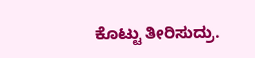ಕೊಟ್ಟು ತೀರಿಸುದ್ರು.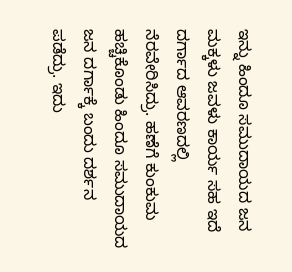ಇನ್ನು ಹಿಂದೂ ಸಮುದಾಯದ ಜನ ಮಕ್ಕಳು ಜವಳು ಕಾರ್ಯ ಸಹ ಇದೆ ದರ್ಗಾದ ಆವರಣದಲ್ಲಿ ನೆರವೇರಿಸಿದ್ರು. ಹಣೆಗೆ ಕುಂಕುಮ ಹಚ್ಚಿಕೊಂಡು ಹಿಂದೂ ಸಮುದಾಯದ ಜನ ದರ್ಗಾಕ್ಕೆ ಬಂದು ದರ್ಶನ ಪಡೆದ್ರು. ಇದು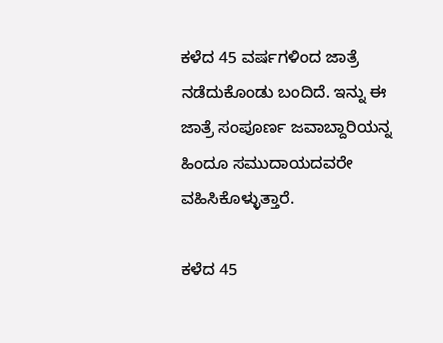ಕಳೆದ 45 ವರ್ಷಗಳಿಂದ ಜಾತ್ರೆ ನಡೆದುಕೊಂಡು ಬಂದಿದೆ. ಇನ್ನು ಈ ಜಾತ್ರೆ ಸಂಪೂರ್ಣ ಜವಾಬ್ದಾರಿಯನ್ನ ಹಿಂದೂ ಸಮುದಾಯದವರೇ ವಹಿಸಿಕೊಳ್ಳುತ್ತಾರೆ.

ಕಳೆದ 45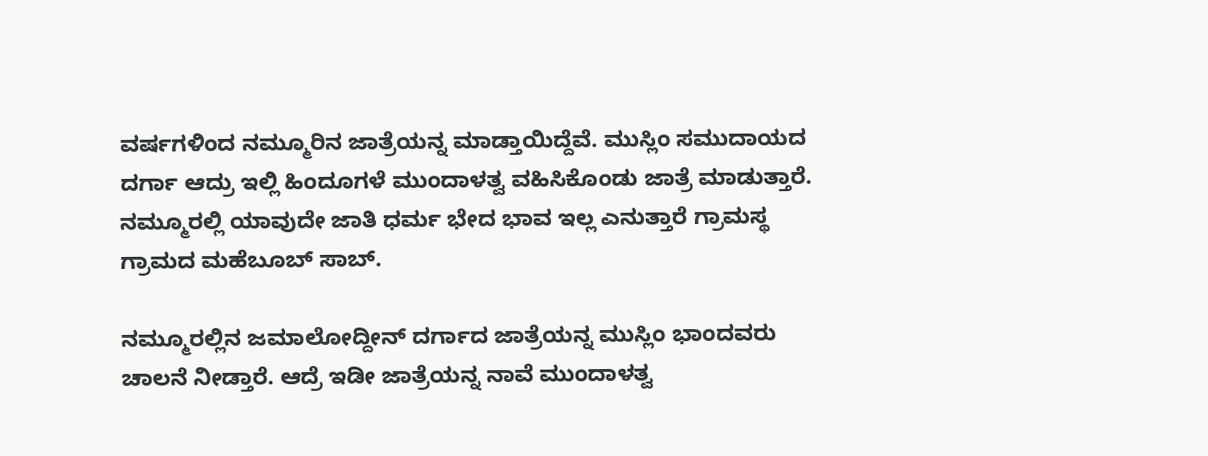ವರ್ಷಗಳಿಂದ ನಮ್ಮೂರಿನ ಜಾತ್ರೆಯನ್ನ ಮಾಡ್ತಾಯಿದ್ದೆವೆ. ಮುಸ್ಲಿಂ ಸಮುದಾಯದ ದರ್ಗಾ ಆದ್ರು ಇಲ್ಲಿ ಹಿಂದೂಗಳೆ ಮುಂದಾಳತ್ವ ವಹಿಸಿಕೊಂಡು ಜಾತ್ರೆ ಮಾಡುತ್ತಾರೆ. ನಮ್ಮೂರಲ್ಲಿ ಯಾವುದೇ ಜಾತಿ ಧರ್ಮ ಭೇದ ಭಾವ ಇಲ್ಲ ಎನುತ್ತಾರೆ ಗ್ರಾಮಸ್ಥ ಗ್ರಾಮದ ಮಹೆಬೂಬ್ ಸಾಬ್.

ನಮ್ಮೂರಲ್ಲಿನ ಜಮಾಲೋದ್ದೀನ್ ದರ್ಗಾದ ಜಾತ್ರೆಯನ್ನ ಮುಸ್ಲಿಂ ಭಾಂದವರು ಚಾಲನೆ ನೀಡ್ತಾರೆ. ಆದ್ರೆ ಇಡೀ ಜಾತ್ರೆಯನ್ನ ನಾವೆ ಮುಂದಾಳತ್ವ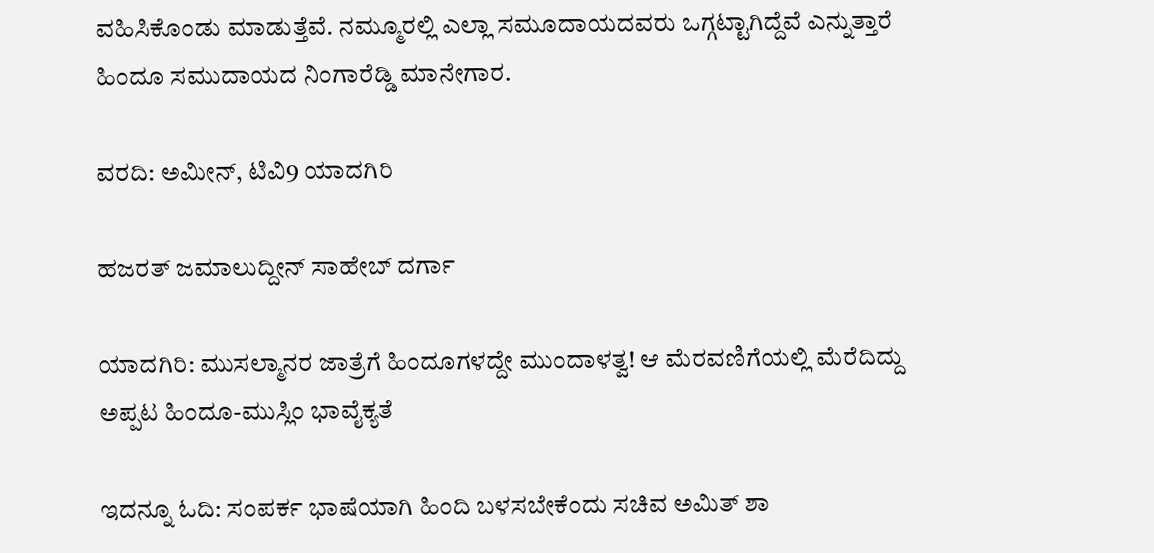ವಹಿಸಿಕೊಂಡು ಮಾಡುತ್ತೆವೆ. ನಮ್ಮೂರಲ್ಲಿ ಎಲ್ಲಾ ಸಮೂದಾಯದವರು ಒಗ್ಗಟ್ಟಾಗಿದ್ದೆವೆ ಎನ್ನುತ್ತಾರೆ ಹಿಂದೂ ಸಮುದಾಯದ ನಿಂಗಾರೆಡ್ಡಿ ಮಾನೇಗಾರ.

ವರದಿ: ಅಮೀನ್, ಟಿವಿ9 ಯಾದಗಿರಿ

ಹಜರತ್ ಜಮಾಲುದ್ದೀನ್ ಸಾಹೇಬ್ ದರ್ಗಾ

ಯಾದಗಿರಿ: ಮುಸಲ್ಮಾನರ ಜಾತ್ರೆಗೆ ಹಿಂದೂಗಳದ್ದೇ ಮುಂದಾಳತ್ವ! ಆ ಮೆರವಣಿಗೆಯಲ್ಲಿ ಮೆರೆದಿದ್ದು ಅಪ್ಪಟ ಹಿಂದೂ-ಮುಸ್ಲಿಂ ಭಾವೈಕ್ಯತೆ

ಇದನ್ನೂ ಓದಿ: ಸಂಪರ್ಕ ಭಾಷೆಯಾಗಿ ಹಿಂದಿ ಬಳಸಬೇಕೆಂದು ಸಚಿವ ಅಮಿತ್ ಶಾ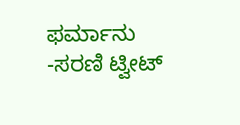ಫರ್ಮಾನು -ಸರಣಿ ಟ್ವೀಟ್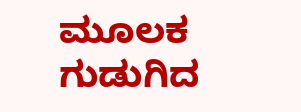ಮೂಲಕ ಗುಡುಗಿದ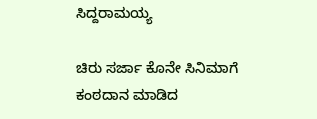ಸಿದ್ದರಾಮಯ್ಯ

ಚಿರು ಸರ್ಜಾ ಕೊನೇ ಸಿನಿಮಾಗೆ ಕಂಠದಾನ ಮಾಡಿದ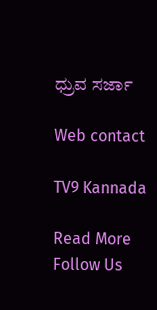ಧ್ರುವ ಸರ್ಜಾ

Web contact

TV9 Kannada

Read More
Follow Us